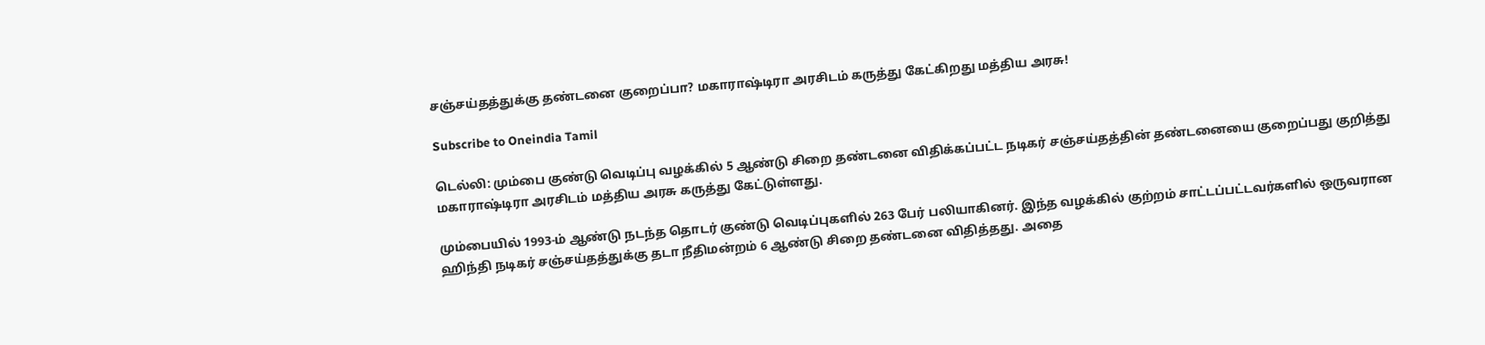சஞ்சய்தத்துக்கு தண்டனை குறைப்பா? மகாராஷ்டிரா அரசிடம் கருத்து கேட்கிறது மத்திய அரசு!

Subscribe to Oneindia Tamil

டெல்லி: மும்பை குண்டு வெடிப்பு வழக்கில் 5 ஆண்டு சிறை தண்டனை விதிக்கப்பட்ட நடிகர் சஞ்சய்தத்தின் தண்டனையை குறைப்பது குறித்து மகாராஷ்டிரா அரசிடம் மத்திய அரசு கருத்து கேட்டுள்ளது.

மும்பையில் 1993-ம் ஆண்டு நடந்த தொடர் குண்டு வெடிப்புகளில் 263 பேர் பலியாகினர். இந்த வழக்கில் குற்றம் சாட்டப்பட்டவர்களில் ஒருவரான ஹிந்தி நடிகர் சஞ்சய்தத்துக்கு தடா நீதிமன்றம் 6 ஆண்டு சிறை தண்டனை விதித்தது. அதை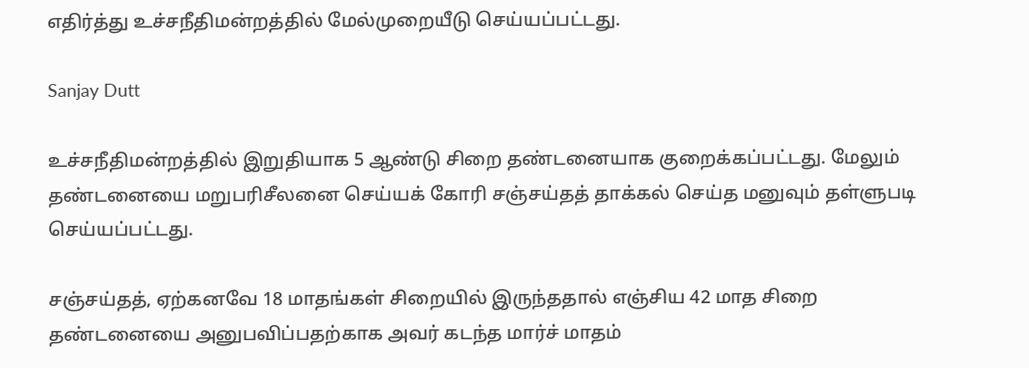எதிர்த்து உச்சநீதிமன்றத்தில் மேல்முறையீடு செய்யப்பட்டது.

Sanjay Dutt

உச்சநீதிமன்றத்தில் இறுதியாக 5 ஆண்டு சிறை தண்டனையாக குறைக்கப்பட்டது. மேலும் தண்டனையை மறுபரிசீலனை செய்யக் கோரி சஞ்சய்தத் தாக்கல் செய்த மனுவும் தள்ளுபடி செய்யப்பட்டது.

சஞ்சய்தத், ஏற்கனவே 18 மாதங்கள் சிறையில் இருந்ததால் எஞ்சிய 42 மாத சிறை தண்டனையை அனுபவிப்பதற்காக அவர் கடந்த மார்ச் மாதம்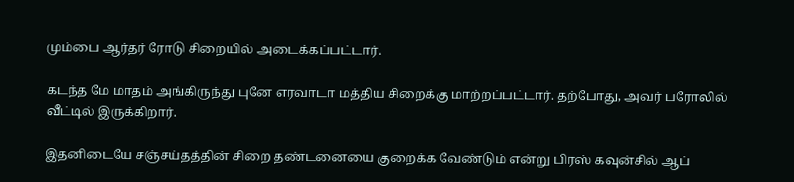மும்பை ஆர்தர் ரோடு சிறையில் அடைக்கப்பட்டார்.

கடந்த மே மாதம் அங்கிருந்து புனே எரவாடா மத்திய சிறைக்கு மாற்றப்பட்டார். தற்போது, அவர் பரோலில் வீட்டில் இருக்கிறார்.

இதனிடையே சஞ்சய்தத்தின் சிறை தண்டனையை குறைக்க வேண்டும் என்று பிரஸ் கவுன்சில் ஆப்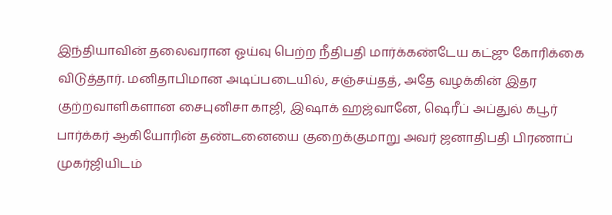இந்தியாவின் தலைவரான ஓய்வு பெற்ற நீதிபதி மார்க்கண்டேய கட்ஜு கோரிக்கை விடுத்தார். மனிதாபிமான அடிப்படையில், சஞ்சய்தத், அதே வழக்கின் இதர குற்றவாளிகளான சைபுனிசா காஜி, இஷாக் ஹஜ்வானே, ஷெரீப் அப்துல் கபூர் பார்க்கர் ஆகியோரின் தண்டனையை குறைக்குமாறு அவர் ஜனாதிபதி பிரணாப் முகர்ஜியிடம்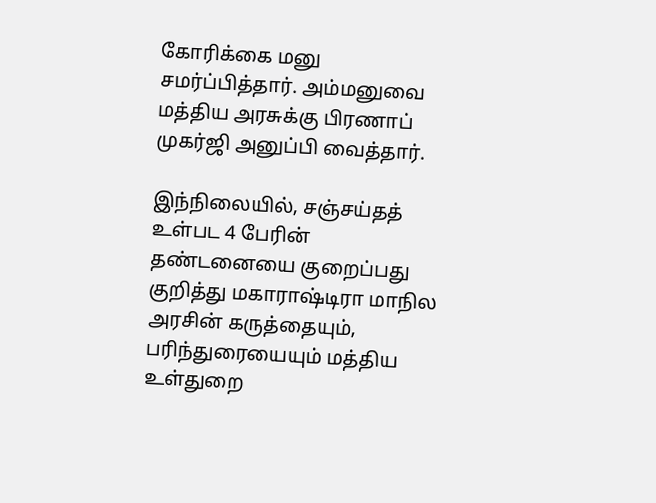கோரிக்கை மனு சமர்ப்பித்தார். அம்மனுவை மத்திய அரசுக்கு பிரணாப் முகர்ஜி அனுப்பி வைத்தார்.

இந்நிலையில், சஞ்சய்தத் உள்பட 4 பேரின் தண்டனையை குறைப்பது குறித்து மகாராஷ்டிரா மாநில அரசின் கருத்தையும், பரிந்துரையையும் மத்திய உள்துறை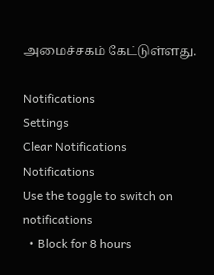அமைச்சகம் கேட்டுள்ளது.

Notifications
Settings
Clear Notifications
Notifications
Use the toggle to switch on notifications
  • Block for 8 hours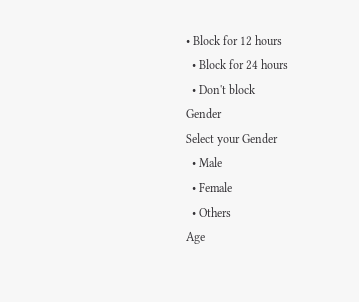• Block for 12 hours
  • Block for 24 hours
  • Don't block
Gender
Select your Gender
  • Male
  • Female
  • Others
Age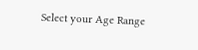Select your Age Range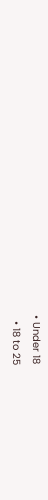• Under 18
  • 18 to 25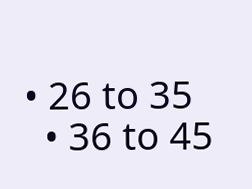• 26 to 35
  • 36 to 45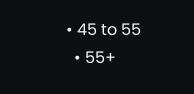• 45 to 55
  • 55+